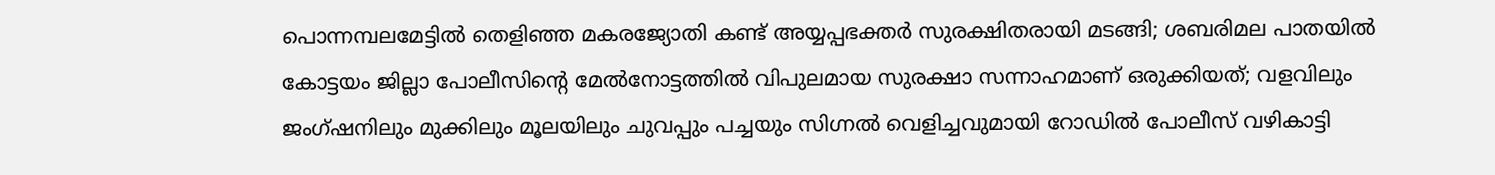പൊന്നമ്പലമേട്ടിൽ തെളിഞ്ഞ മകരജ്യോതി കണ്ട് അയ്യപ്പഭക്തർ സുരക്ഷിതരായി മടങ്ങി; ശബരിമല പാതയിൽ കോട്ടയം ജില്ലാ പോലീസിന്‍റെ മേൽനോട്ടത്തിൽ വിപുലമായ സുരക്ഷാ സന്നാഹമാണ് ഒരുക്കിയത്; വളവിലും ജംഗ്ഷനിലും മുക്കിലും മൂലയിലും ചുവപ്പും പച്ചയും സിഗ്നൽ വെളിച്ചവുമായി റോഡിൽ പോലീസ് വഴികാട്ടി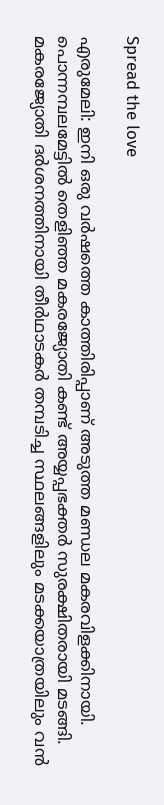Spread the love

എരുമേലി: ഇനി ഒരു വർഷത്തെ കാത്തിരിപ്പാണ് അടുത്ത മണ്ഡല മകരവിളക്കിനായി. പൊന്നമ്പലമേട്ടിൽ തെളിഞ്ഞ മകരജ്യോതി കണ്ട് അയ്യപ്പഭക്തർ സുരക്ഷിതരായി മടങ്ങി. മകരജ്യോതി ദർശനത്തിനായി തീർഥാടകർ തമ്പടിച്ച സ്ഥലങ്ങളിലും മടക്കയാത്രയിലും വൻ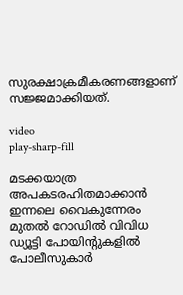സുരക്ഷാക്രമീകരണങ്ങളാണ് സജ്ജമാക്കിയത്.

video
play-sharp-fill

മടക്കയാത്ര അപകടരഹിതമാക്കാൻ ഇന്നലെ വൈകുന്നേരം മുതൽ റോഡിൽ വിവിധ ഡ്യൂട്ടി പോയിന്‍റുകളിൽ പോലീസുകാർ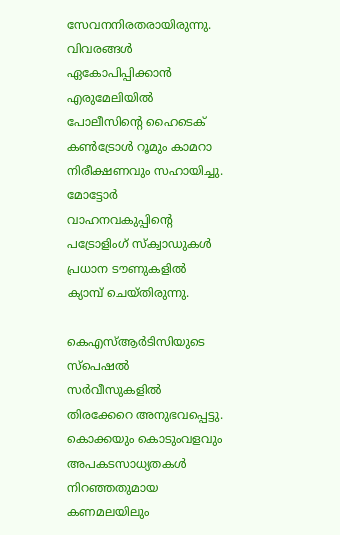സേവനനിരതരായിരുന്നു. വിവരങ്ങൾ ഏകോപിപ്പിക്കാൻ എരുമേലിയിൽ പോലീസിന്‍റെ ഹൈടെക് കൺട്രോൾ റൂമും കാമറാ നിരീക്ഷണവും സഹായിച്ചു. മോട്ടോർ വാഹനവകുപ്പിന്‍റെ പട്രോളിംഗ് സ്ക്വാഡുകൾ പ്രധാന ടൗണുകളിൽ ക്യാമ്പ് ചെയ്തിരുന്നു.

കെഎസ്ആർടിസിയുടെ സ്പെഷൽ സർവീസുകളിൽ തിരക്കേറെ അനുഭവപ്പെട്ടു. കൊക്കയും കൊടുംവളവും അപകടസാധ്യതകൾ നിറഞ്ഞതുമായ കണമലയിലും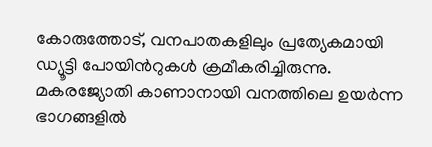കോരുത്തോട്, വനപാതകളിലും പ്രത്യേകമായി ഡ്യൂട്ടി പോയിന്‍റുകൾ ക്രമീകരിച്ചിരുന്നു. മകരജ്യോതി കാണാനായി വനത്തിലെ ഉയർന്ന ഭാഗങ്ങളിൽ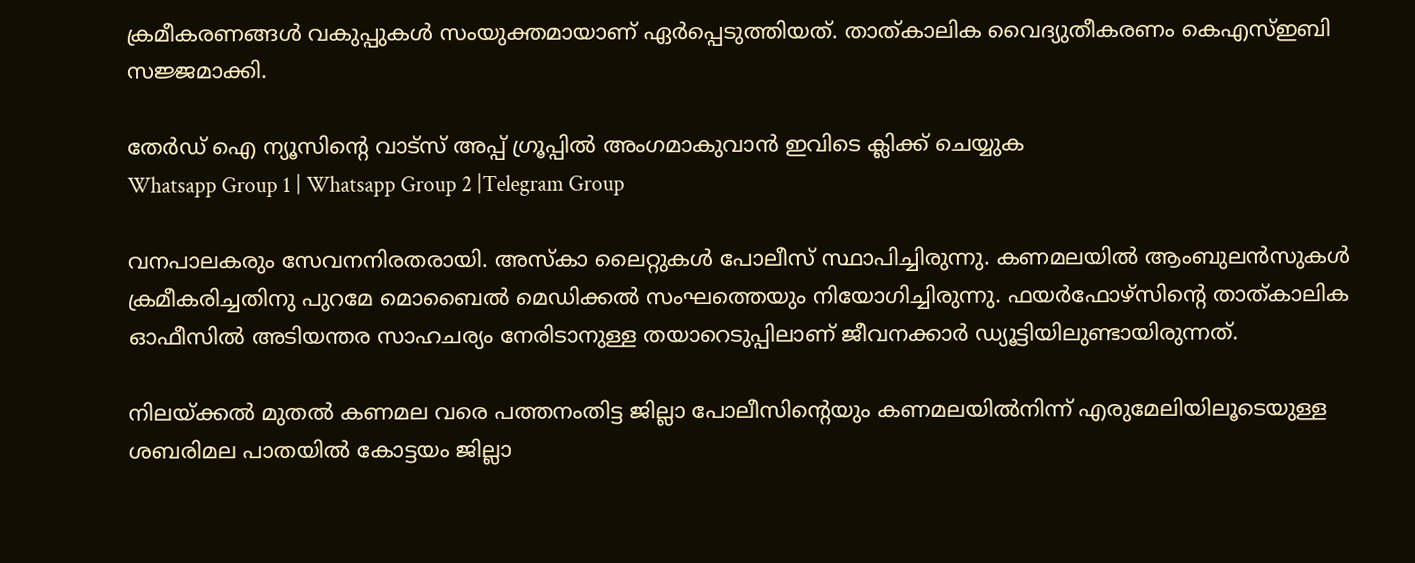ക്രമീകരണങ്ങൾ വകുപ്പുകൾ സംയുക്തമായാണ് ഏർപ്പെടുത്തിയത്. താത്കാലിക വൈദ്യുതീകരണം കെഎസ്ഇബി സജ്ജമാക്കി.

തേർഡ് ഐ ന്യൂസിന്റെ വാട്സ് അപ്പ് ഗ്രൂപ്പിൽ അംഗമാകുവാൻ ഇവിടെ ക്ലിക്ക് ചെയ്യുക
Whatsapp Group 1 | Whatsapp Group 2 |Telegram Group

വനപാലകരും സേവനനിരതരായി. അസ്കാ ലൈറ്റുകൾ പോലീസ് സ്ഥാപിച്ചിരുന്നു. കണമലയിൽ ആംബുലൻസുകൾ ക്രമീകരിച്ചതിനു പുറമേ മൊബൈൽ മെഡിക്കൽ സംഘത്തെയും നിയോഗിച്ചിരുന്നു. ഫയർഫോഴ്സിന്‍റെ താത്കാലിക ഓഫീസിൽ അടിയന്തര സാഹചര്യം നേരിടാനുള്ള തയാറെടുപ്പിലാണ് ജീവനക്കാർ ഡ്യൂട്ടിയിലുണ്ടായിരുന്നത്.

നിലയ്ക്കൽ മുതൽ കണമല വരെ പത്തനംതിട്ട ജില്ലാ പോലീസിന്‍റെയും കണമലയിൽനിന്ന് എരുമേലിയിലൂടെയുള്ള ശബരിമല പാതയിൽ കോട്ടയം ജില്ലാ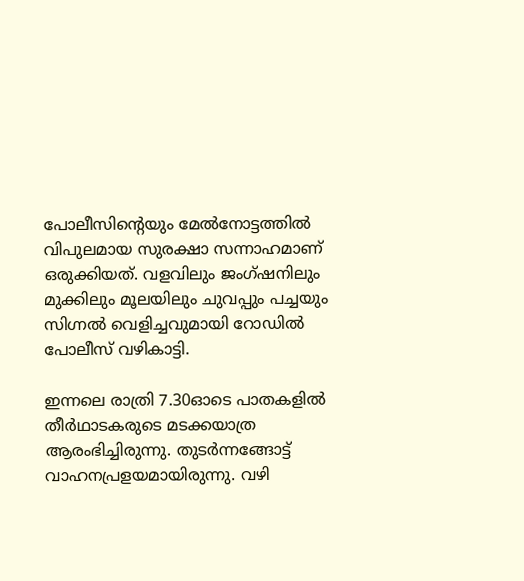പോലീസിന്‍റെയും മേൽനോട്ടത്തിൽ വിപുലമായ സുരക്ഷാ സന്നാഹമാണ് ഒരുക്കിയത്. വളവിലും ജംഗ്ഷനിലും മുക്കിലും മൂലയിലും ചുവപ്പും പച്ചയും സിഗ്നൽ വെളിച്ചവുമായി റോഡിൽ പോലീസ് വഴികാട്ടി.

ഇന്നലെ രാത്രി 7.30ഓടെ പാതകളിൽ തീർഥാടകരുടെ മടക്കയാത്ര ആരംഭിച്ചിരുന്നു. തുടർന്നങ്ങോട്ട് വാഹനപ്രളയമായിരുന്നു. വഴി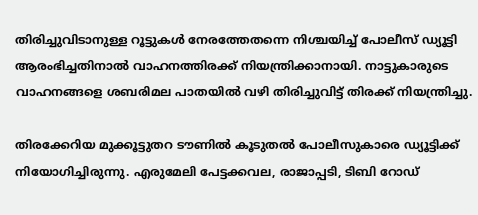തിരിച്ചുവിടാനുള്ള റൂട്ടുകൾ നേരത്തേതന്നെ നിശ്ചയിച്ച് പോലീസ് ഡ്യൂട്ടി ആരംഭിച്ചതിനാൽ വാഹനത്തിരക്ക് നിയന്ത്രിക്കാനായി. നാട്ടുകാരുടെ വാഹനങ്ങളെ ശബരിമല പാതയിൽ വഴി തിരിച്ചുവിട്ട് തിരക്ക് നിയന്ത്രിച്ചു.

തിരക്കേറിയ മുക്കൂട്ടുതറ ടൗണിൽ കൂടുതൽ പോലീസുകാരെ ഡ്യൂട്ടിക്ക് നിയോഗിച്ചിരുന്നു. എരുമേലി പേട്ടക്കവല, രാജാപ്പടി, ടിബി റോഡ്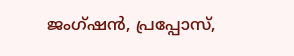ജംഗ്ഷൻ, പ്രപ്പോസ്,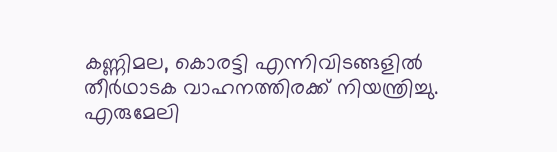കണ്ണിമല, കൊരട്ടി എന്നിവിടങ്ങളിൽ തീർഥാടക വാഹനത്തിരക്ക് നിയന്ത്രിച്ചു. എരുമേലി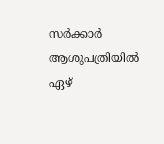സർക്കാർ ആശുപത്രിയിൽ ഏഴ്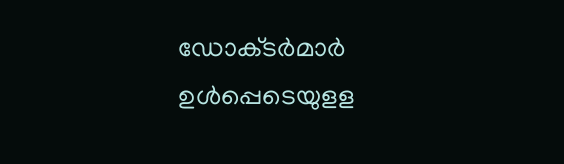ഡോക്‌ടർമാർ ഉൾപ്പെടെയുളള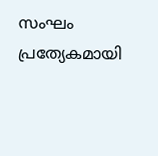സംഘം പ്രത്യേകമായി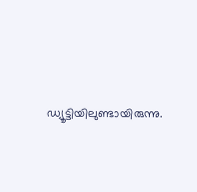ഡ്യൂട്ടിയിലുണ്ടായിരുന്നു.